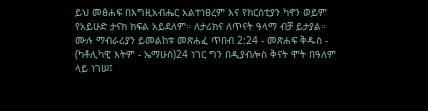ይህ መፅሐፍ በእግዚአብሔር አልተነፀረም እና የክርስቲያን ካኖን ወይም የአይሁድ ታናክ ክፍል አይደለም። ለታሪክና ለጥናት ዓላማ ብቻ ይታያል። ሙሉ ማብራሪያን ይመልከቱ መጽሐፈ ጥበብ 2:24 - መጽሐፍ ቅዱስ - (ካቶሊካዊ እትም - ኤማሁስ)24 ነገር ግን በዲያብሎስ ቅናት ሞት በዓለም ላይ ነገሠ፤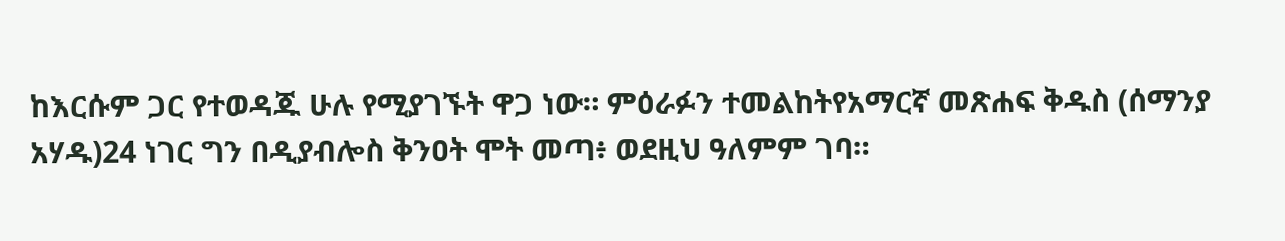ከእርሱም ጋር የተወዳጁ ሁሉ የሚያገኙት ዋጋ ነው። ምዕራፉን ተመልከትየአማርኛ መጽሐፍ ቅዱስ (ሰማንያ አሃዱ)24 ነገር ግን በዲያብሎስ ቅንዐት ሞት መጣ፥ ወደዚህ ዓለምም ገባ።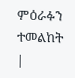ምዕራፉን ተመልከት |